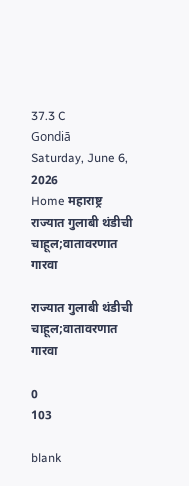37.3 C
Gondiā
Saturday, June 6, 2026
Home महाराष्ट्र राज्यात गुलाबी थंडीची चाहूल;वातावरणात गारवा

राज्यात गुलाबी थंडीची चाहूल;वातावरणात गारवा

0
103

blank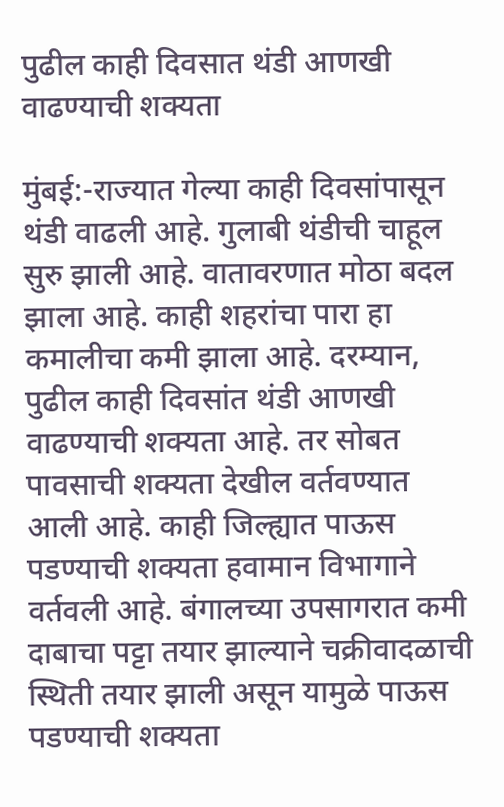पुढील काही दिवसात थंडी आणखी वाढण्याची शक्यता

मुंबई:-राज्यात गेल्या काही दिवसांपासून थंडी वाढली आहे. गुलाबी थंडीची चाहूल सुरु झाली आहे. वातावरणात मोठा बदल झाला आहे. काही शहरांचा पारा हा कमालीचा कमी झाला आहे. दरम्यान, पुढील काही दिवसांत थंडी आणखी वाढण्याची शक्यता आहे. तर सोबत पावसाची शक्यता देखील वर्तवण्यात आली आहे. काही जिल्ह्यात पाऊस पडण्याची शक्यता हवामान विभागाने वर्तवली आहे. बंगालच्या उपसागरात कमी दाबाचा पट्टा तयार झाल्याने चक्रीवादळाची स्थिती तयार झाली असून यामुळे पाऊस पडण्याची शक्यता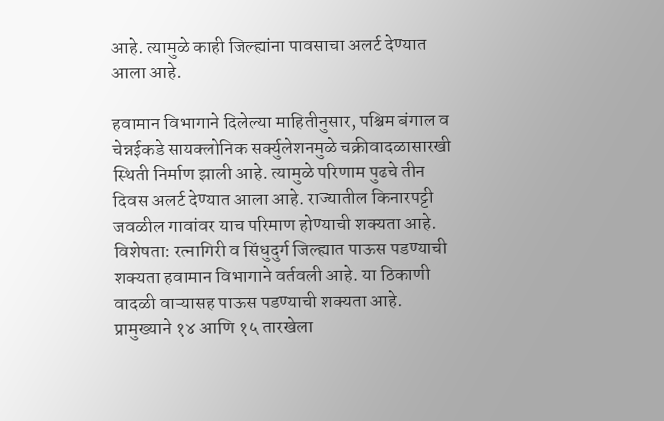आहे. त्यामुळे काही जिल्ह्यांना पावसाचा अलर्ट देण्यात आला आहे.

हवामान विभागाने दिलेल्या माहितीनुसार, पश्चिम बंगाल व चेन्नईकडे सायक्लोनिक सर्क्युलेशनमुळे चक्रीवादळासारखी स्थिती निर्माण झाली आहे. त्यामुळे परिणाम पुढचे तीन दिवस अलर्ट देण्यात आला आहे. राज्यातील किनारपट्टी जवळील गावांवर याच परिमाण होण्याची शक्यता आहे. विशेषता: रत्नागिरी व सिंधुदुर्ग जिल्ह्यात पाऊस पडण्याची शक्यता हवामान विभागाने वर्तवली आहे. या ठिकाणी वादळी वाऱ्यासह पाऊस पडण्याची शक्यता आहे. प्रामुख्याने १४ आणि १५ तारखेला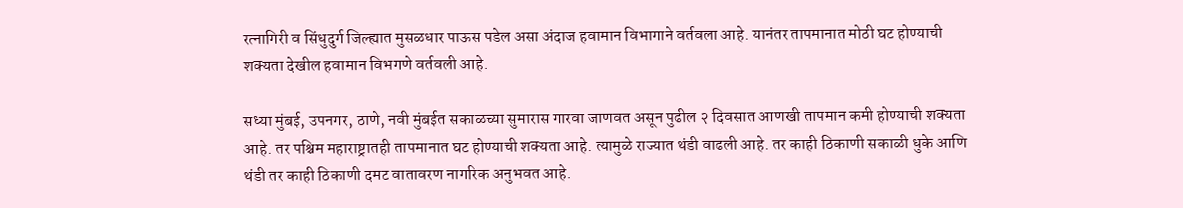रत्नागिरी व सिंधुदुर्ग जिल्ह्यात मुसळधार पाऊस पडेल असा अंदाज हवामान विभागाने वर्तवला आहे. यानंतर तापमानात मोठी घट होण्याची शक्यता देखील हवामान विभगणे वर्तवली आहे.

सध्या मुंबई, उपनगर, ठाणे, नवी मुंबईत सकाळच्या सुमारास गारवा जाणवत असून पुढील २ दिवसात आणखी तापमान कमी होण्याची शक्यता आहे. तर पश्चिम महाराष्ट्रातही तापमानात घट होण्याची शक्यता आहे. त्यामुळे राज्यात थंडी वाढली आहे. तर काही ठिकाणी सकाळी धुके आणि थंडी तर काही ठिकाणी दमट वातावरण नागरिक अनुभवत आहे.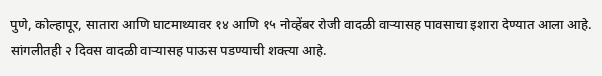पुणे, कोल्हापूर, सातारा आणि घाटमाथ्यावर १४ आणि १५ नोव्हेंबर रोजी वादळी वाऱ्यासह पावसाचा इशारा देण्यात आला आहे. सांगलीतही २ दिवस वादळी वाऱ्यासह पाऊस पडण्याची शक्त्या आहे.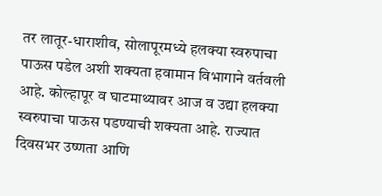तर लातूर-धाराशीव, सोलापूरमध्ये हलक्या स्वरुपाचा पाऊस पडेल अशी शक्यता हवामान विभागाने वर्तवली आहे. कोल्हापूर व घाटमाथ्यावर आज व उद्या हलक्या स्वरुपाचा पाऊस पडण्याची शक्यता आहे. राज्यात दिवसभर उष्णता आणि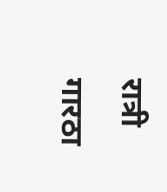रात्री गारठा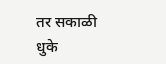तर सकाळी धुके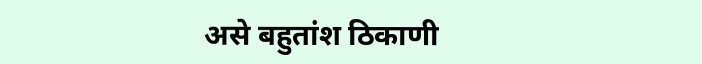असे बहुतांश ठिकाणी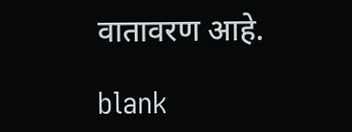वातावरण आहे.

blank